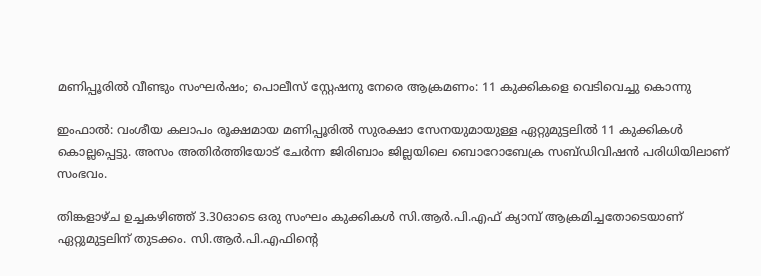മണിപ്പൂരിൽ വീണ്ടും സംഘർഷം; പൊലീസ് സ്റ്റേഷനു നേരെ ആക്രമണം: 11 കുക്കികളെ വെടിവെച്ചു കൊന്നു

ഇംഫാൽ: വംശീയ കലാപം രൂക്ഷമായ മണിപ്പൂരിൽ സുരക്ഷാ സേനയുമായുള്ള ഏറ്റുമുട്ടലിൽ 11 കുക്കികൾ കൊല്ലപ്പെട്ടു. അസം അതിർത്തിയോട് ചേർന്ന ജിരിബാം ജില്ലയിലെ ബൊറോബേക്ര സബ്ഡിവിഷൻ പരിധിയിലാണ് സംഭവം.

തിങ്കളാഴ്ച ഉച്ചകഴിഞ്ഞ് 3.30ഓടെ ഒരു സംഘം കുക്കികൾ സി.ആർ.പി.എഫ് ക്യാമ്പ് ആക്രമിച്ചതോടെയാണ് ഏറ്റുമുട്ടലിന് തുടക്കം. സി.ആർ.പി.എഫിന്റെ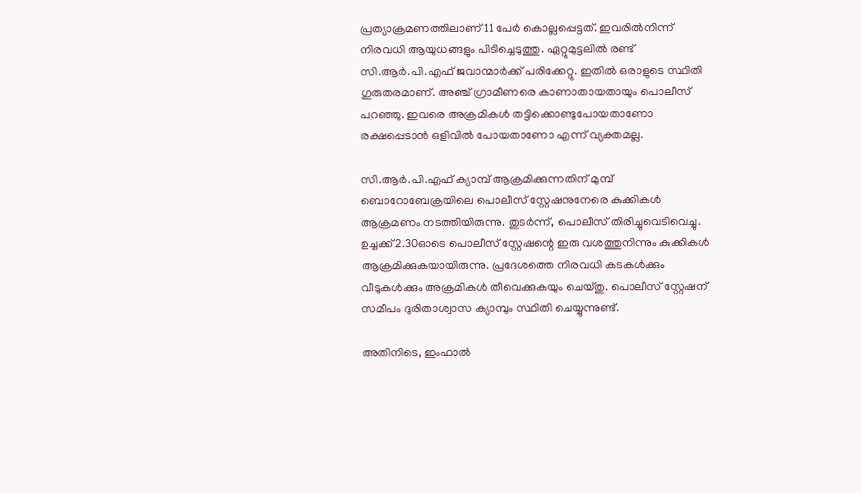പ്രത്യാക്രമണത്തിലാണ് 11 പേർ കൊല്ലപ്പെട്ടത്. ഇവരിൽനിന്ന് നിരവധി ആയുധങ്ങളും പിടിച്ചെടുത്തു. ഏറ്റുമുട്ടലിൽ രണ്ട് സി.ആർ.പി.എഫ് ജവാന്മാർക്ക് പരിക്കേറ്റു. ഇതിൽ ഒരാളുടെ സ്ഥിതി ഗുരുതരമാണ്. അഞ്ച് ഗ്രാമീണരെ കാണാതായതായും പൊലീസ് പറഞ്ഞു. ഇവരെ അക്രമികൾ തട്ടിക്കൊണ്ടുപോയതാണോ രക്ഷപ്പെടാൻ ഒളിവിൽ പോയതാണോ എന്ന് വ്യക്തമല്ല.

സി.ആർ.പി.എഫ് ക്യാമ്പ് ആക്രമിക്കുന്നതിന് മുമ്പ് ബൊറോബേക്രയിലെ പൊലീസ് സ്റ്റേഷനുനേരെ കുക്കികൾ ആക്രമണം നടത്തിയിരുന്നു. തുടർന്ന്, പൊലീസ് തിരിച്ചുവെടിവെച്ചു. ഉച്ചക്ക് 2.30ഓടെ പൊലീസ് സ്റ്റേഷന്റെ ഇരു വശത്തുനിന്നും കുക്കികൾ ആക്രമിക്കുകയായിരുന്നു. പ്രദേശത്തെ നിരവധി കടകൾക്കും വീടുകൾക്കും അക്രമികൾ തീവെക്കുകയും ചെയ്തു. പൊലീസ് സ്റ്റേഷന് സമീപം ദുരിതാശ്വാസ ക്യാമ്പും സ്ഥിതി ചെയ്യുന്നുണ്ട്.

അതിനിടെ, ഇംഫാൽ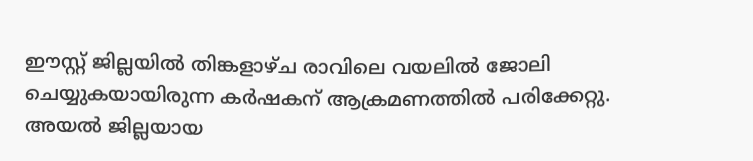ഈസ്റ്റ് ജില്ലയിൽ തിങ്കളാഴ്ച രാവിലെ വയലിൽ ജോലി ചെയ്യുകയായിരുന്ന കർഷകന് ആക്രമണത്തിൽ പരിക്കേറ്റു. അയൽ ജില്ലയായ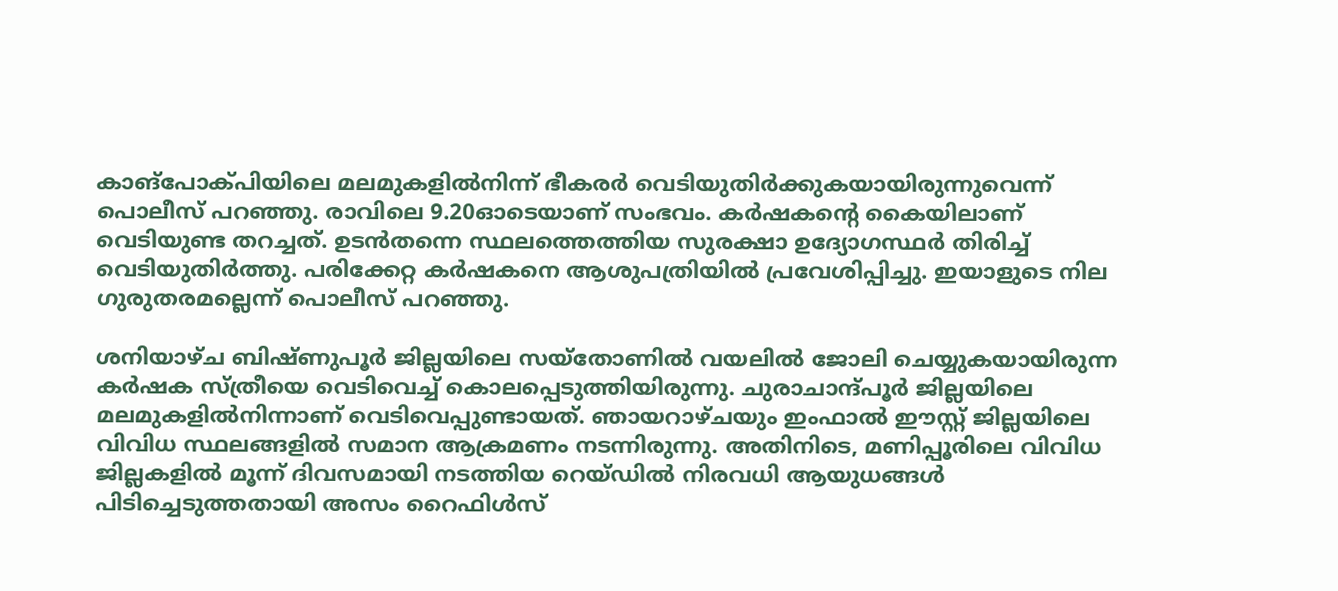കാങ്പോക്പിയിലെ മലമുകളിൽനിന്ന് ഭീകരർ വെടിയുതിർക്കുകയായിരുന്നുവെന്ന് പൊലീസ് പറഞ്ഞു. രാവിലെ 9.20ഓടെയാണ് സംഭവം. കർഷകന്റെ കൈയിലാണ് വെടിയുണ്ട തറച്ചത്. ഉടൻതന്നെ സ്ഥലത്തെത്തിയ സുരക്ഷാ ഉദ്യോഗസ്ഥർ തിരിച്ച് വെടിയുതിർത്തു. പരിക്കേറ്റ കർഷകനെ ആശുപത്രിയിൽ പ്രവേശിപ്പിച്ചു. ഇയാളുടെ നില ഗുരുതരമല്ലെന്ന് പൊലീസ് പറഞ്ഞു.

ശനിയാഴ്ച ബിഷ്ണുപൂർ ജില്ലയിലെ സയ്തോണിൽ വയലിൽ ജോലി ചെയ്യുകയായിരുന്ന കർഷക സ്ത്രീയെ വെടിവെച്ച് കൊലപ്പെടുത്തിയിരുന്നു. ചുരാചാന്ദ്പൂർ ജില്ലയിലെ മലമുകളിൽനിന്നാണ് വെടിവെപ്പുണ്ടായത്. ഞായറാഴ്ചയും ഇംഫാൽ ഈസ്റ്റ് ജില്ലയിലെ വിവിധ സ്ഥലങ്ങളിൽ സമാന ആക്രമണം നടന്നിരുന്നു. അതിനിടെ, മണിപ്പൂരിലെ വിവിധ ജില്ലകളിൽ മൂന്ന് ദിവസമായി നടത്തിയ റെയ്ഡിൽ നിരവധി ആയുധങ്ങൾ പിടിച്ചെടുത്തതായി അസം റൈഫിൾസ്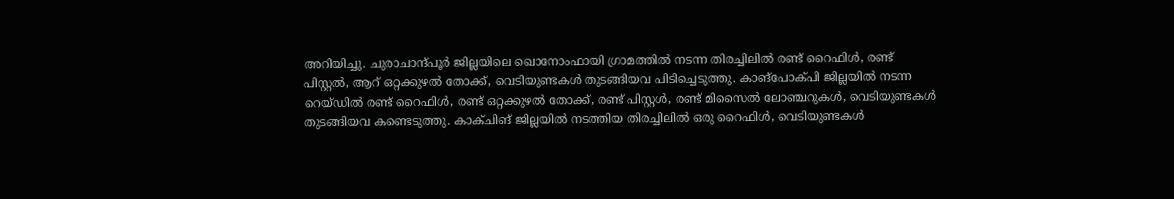അറിയിച്ചു. ചുരാചാന്ദ്പൂർ ജില്ലയിലെ ഖൊനോംഫായി ഗ്രാമത്തിൽ നടന്ന തിരച്ചിലിൽ രണ്ട് റൈഫിൾ, രണ്ട് പിസ്റ്റൽ, ആറ് ഒറ്റക്കുഴൽ തോക്ക്, വെടിയുണ്ടകൾ തുടങ്ങിയവ പിടിച്ചെടുത്തു. കാങ്പോക്പി ജില്ലയിൽ നടന്ന റെയ്ഡിൽ രണ്ട് റൈഫിൾ, രണ്ട് ഒറ്റക്കുഴൽ തോക്ക്, രണ്ട് പിസ്റ്റൾ, രണ്ട് മിസൈൽ ലോഞ്ചറുകൾ, വെടിയുണ്ടകൾ തുടങ്ങിയവ കണ്ടെടുത്തു. കാക്ചിങ് ജില്ലയിൽ നടത്തിയ തിരച്ചിലിൽ ഒരു റൈഫിൾ, വെടിയുണ്ടകൾ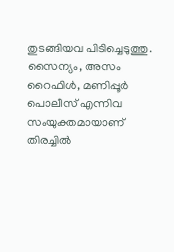തുടങ്ങിയവ പിടിച്ചെടുത്തു. സൈന്യം, അസം റൈഫിൾ, മണിപ്പൂർ പൊലീസ് എന്നിവ സംയുക്തമായാണ് തിരച്ചിൽ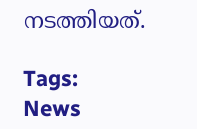നടത്തിയത്.

Tags:
News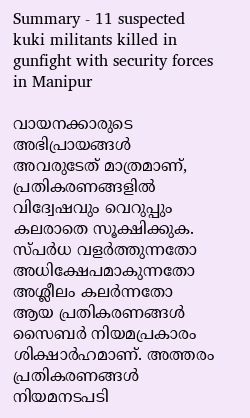Summary - 11 suspected kuki militants killed in gunfight with security forces in Manipur

വായനക്കാരുടെ അഭിപ്രായങ്ങള്‍ അവരുടേത് മാത്രമാണ്, പ്രതികരണങ്ങളിൽ വിദ്വേഷവും വെറുപ്പും കലരാതെ സൂക്ഷിക്കുക. സ്പർധ വളർത്തുന്നതോ അധിക്ഷേപമാകുന്നതോ അശ്ലീലം കലർന്നതോ ആയ പ്രതികരണങ്ങൾ സൈബർ നിയമപ്രകാരം ശിക്ഷാർഹമാണ്. അത്തരം പ്രതികരണങ്ങൾ നിയമനടപടി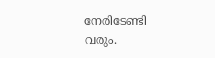നേരിടേണ്ടി വരും.